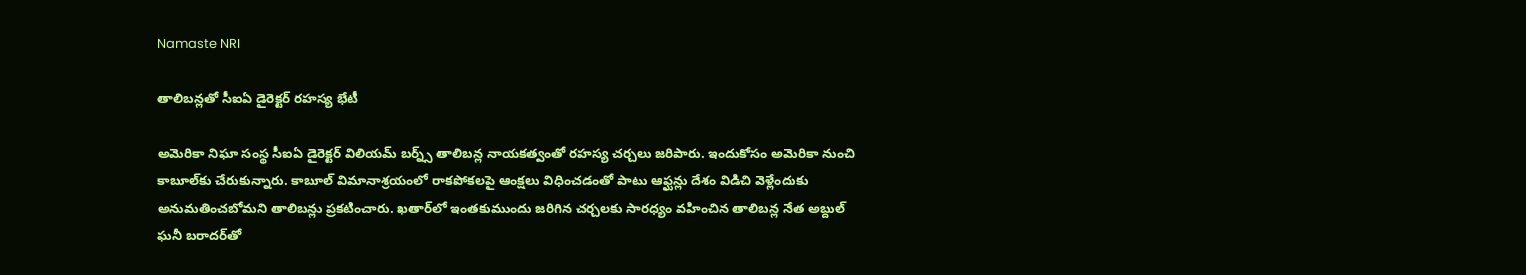Namaste NRI

తాలిబన్లతో సీఐఏ డైరెక్టర్ రహస్య భేటీ

అమెరికా నిఘా సంస్థ సీఐఏ డైరెక్టర్‌ విలియమ్‌ బర్న్స్‌ తాలిబన్ల నాయకత్వంతో రహస్య చర్చలు జరిపారు. ఇందుకోసం అమెరికా నుంచి కాబూల్‌కు చేరుకున్నారు. కాబూల్‌ విమానాశ్రయంలో రాకపోకలపై ఆంక్షలు విధించడంతో పాటు ఆఫ్ఘన్లు దేశం విడిచి వెళ్లేందుకు అనుమతించబోమని తాలిబన్లు ప్రకటించారు. ఖతార్‌లో ఇంతకుముందు జరిగిన చర్చలకు సారధ్యం వహించిన తాలిబన్ల నేత అబ్దుల్‌ ఘనీ బరాదర్‌తో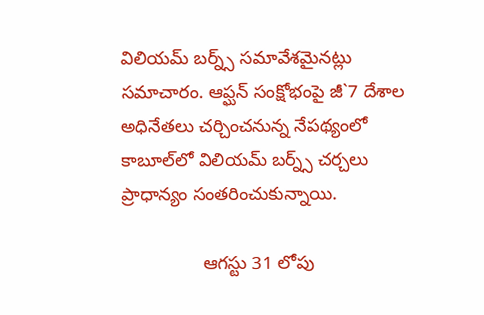విలియమ్‌ బర్న్స్‌ సమావేశమైనట్లు సమాచారం. ఆప్ఘన్‌ సంక్షోభంపై జీ`7 దేశాల అధినేతలు చర్చించనున్న నేపథ్యంలో కాబూల్‌లో విలియమ్‌ బర్న్స్‌ చర్చలు ప్రాధాన్యం సంతరించుకున్నాయి.

                ఆగస్టు 31 లోపు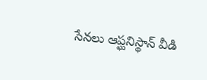సేనలు ఆప్ఘనిస్థాన్‌ వీడి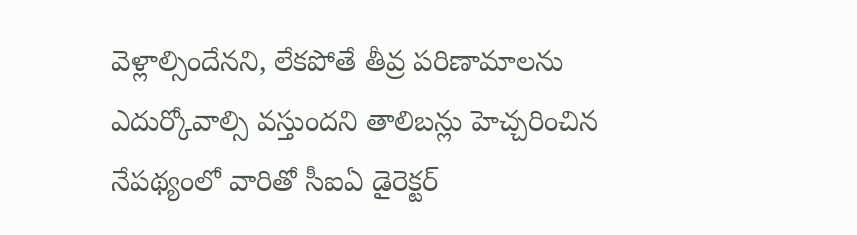వెళ్లాల్సిందేనని, లేకపోతే తీవ్ర పరిణామాలను ఎదుర్కోవాల్సి వస్తుందని తాలిబన్లు హెచ్చరించిన నేపథ్యంలో వారితో సీఐఏ డైరెక్టర్‌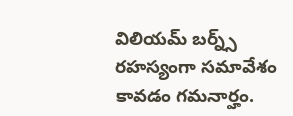విలియమ్‌ బర్న్స్‌ రహస్యంగా సమావేశం కావడం గమనార్హం.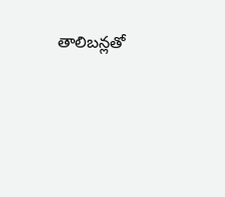తాలిబన్లతో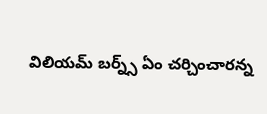విలియమ్‌ బర్న్స్‌ ఏం చర్చించారన్న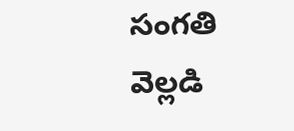సంగతి వెల్లడి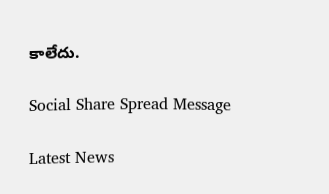కాలేదు.

Social Share Spread Message

Latest News